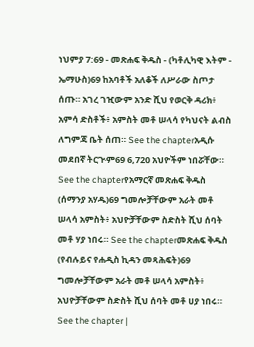ነህምያ 7:69 - መጽሐፍ ቅዱስ - (ካቶሊካዊ እትም - ኤማሁስ)69 ከአባቶች አለቆች ለሥራው ስጦታ ሰጡ። አገረ ገዢውም አንድ ሺህ የወርቅ ዳሪክ፥ አምሳ ድስቶች፥ አምስት መቶ ሠላሳ የካህናት ልብስ ለግምጃ ቤት ሰጠ። See the chapterአዲሱ መደበኛ ትርጒም69 6,720 አህዮችም ነበሯቸው። See the chapterየአማርኛ መጽሐፍ ቅዱስ (ሰማንያ አሃዱ)69 ግመሎቻቸውም አራት መቶ ሠላሳ አምስት፥ አህዮቻቸውም ስድስት ሺህ ሰባት መቶ ሃያ ነበሩ። See the chapterመጽሐፍ ቅዱስ (የብሉይና የሐዲስ ኪዳን መጻሕፍት)69 ግመሎቻቸውም አራት መቶ ሠላሳ አምስት፥ አህዮቻቸውም ስድስት ሺህ ሰባት መቶ ሀያ ነበሩ። See the chapter |